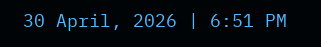30 April, 2026 | 6:51 PM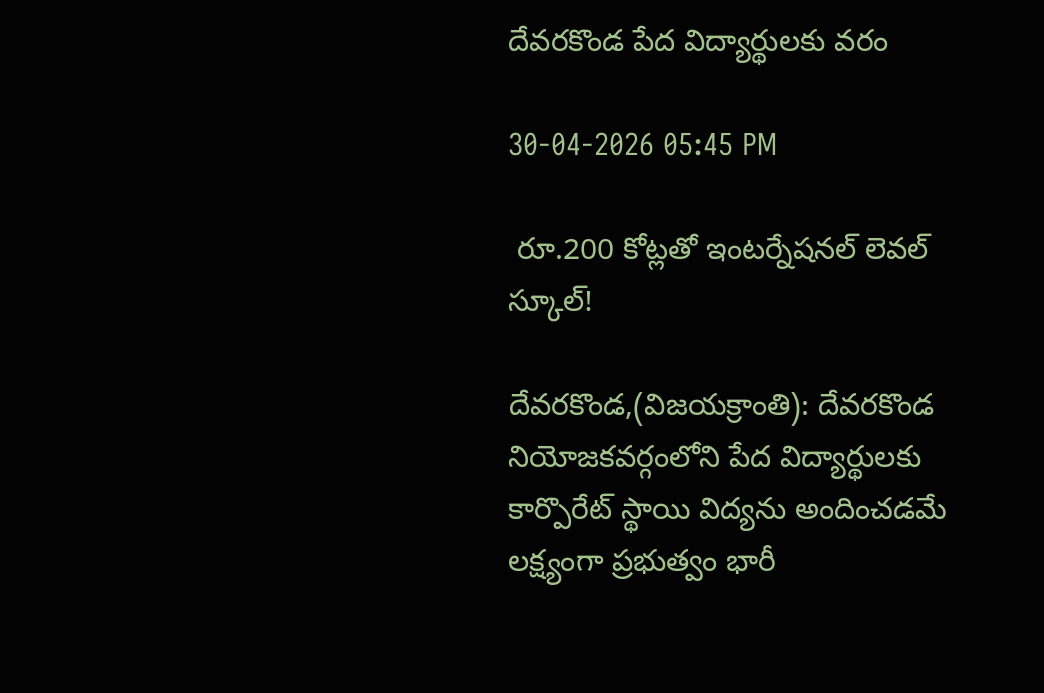దేవరకొండ పేద విద్యార్థులకు వరం

30-04-2026 05:45 PM

 రూ.200 కోట్లతో ఇంటర్నేషనల్ లెవల్ స్కూల్!

దేవరకొండ,(విజయక్రాంతి): దేవరకొండ నియోజకవర్గంలోని పేద విద్యార్థులకు కార్పొరేట్ స్థాయి విద్యను అందించడమే లక్ష్యంగా ప్రభుత్వం భారీ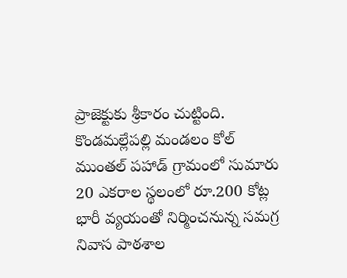ప్రాజెక్టుకు శ్రీకారం చుట్టింది. కొండమల్లేపల్లి మండలం కోల్ ముంతల్ పహాడ్ గ్రామంలో సుమారు 20 ఎకరాల స్థలంలో రూ.200 కోట్ల భారీ వ్యయంతో నిర్మించనున్న సమగ్ర నివాస పాఠశాల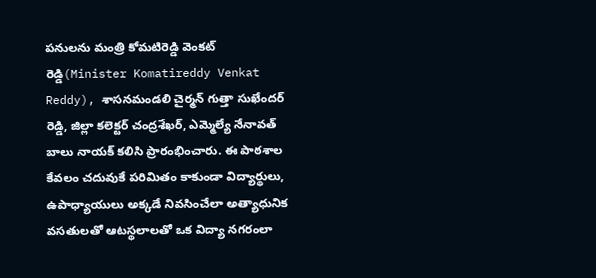పనులను మంత్రి కోమటిరెడ్డి వెంకట్ రెడ్డి(Minister Komatireddy Venkat Reddy), శాసనమండలి చైర్మన్ గుత్తా సుఖేందర్ రెడ్డి, జిల్లా కలెక్టర్ చంద్రశేఖర్, ఎమ్మెల్యే నేనావత్ బాలు నాయక్ కలిసి ప్రారంభించారు. ఈ పాఠశాల కేవలం చదువుకే పరిమితం కాకుండా విద్యార్థులు, ఉపాధ్యాయులు అక్కడే నివసించేలా అత్యాధునిక వసతులతో ఆటస్థలాలతో ఒక విద్యా నగరంలా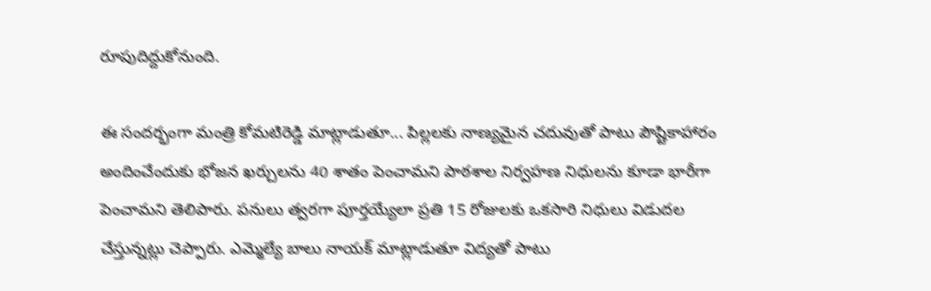రూపుదిద్దుకోనుంది.

ఈ సందర్భంగా మంత్రి కోమటిరెడ్డి మాట్లాడుతూ... పిల్లలకు నాణ్యమైన చదువుతో పాటు పౌష్టికాహారం అందించేందుకు భోజన ఖర్చులను 40 శాతం పెంచామని పాఠశాల నిర్వహణ నిధులను కూడా భారీగా పెంచామని తెలిపారు. పనులు త్వరగా పూర్తయ్యేలా ప్రతి 15 రోజులకు ఒకసారి నిధులు విడుదల చేస్తున్నట్లు చెప్పారు. ఎమ్మెల్యే బాలు నాయక్ మాట్లాడుతూ విద్యతో పాటు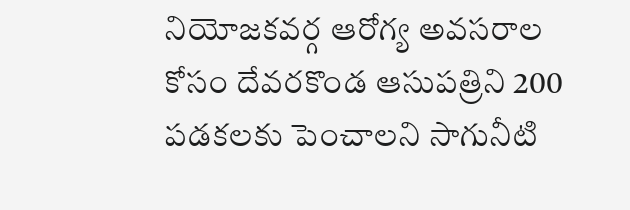నియోజకవర్గ ఆరోగ్య అవసరాల కోసం దేవరకొండ ఆసుపత్రిని 200 పడకలకు పెంచాలని సాగునీటి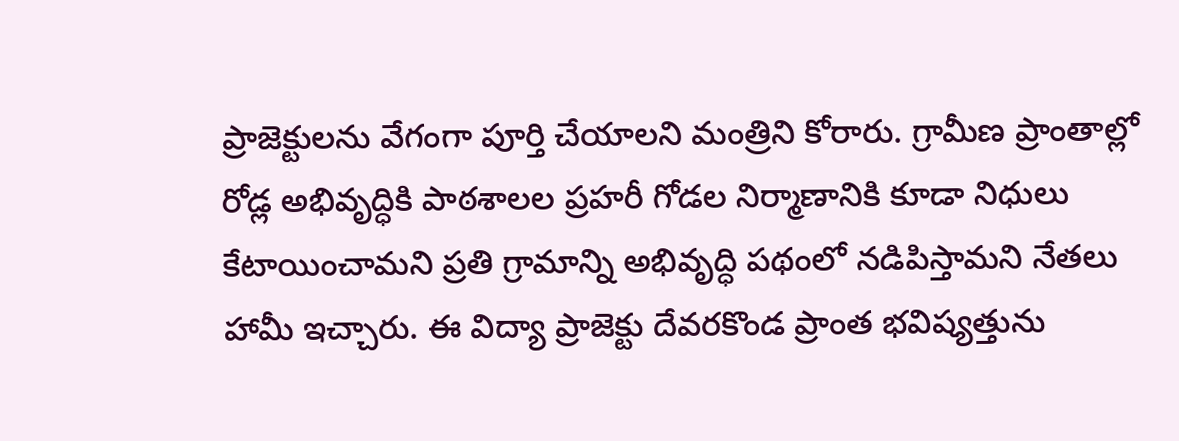ప్రాజెక్టులను వేగంగా పూర్తి చేయాలని మంత్రిని కోరారు. గ్రామీణ ప్రాంతాల్లో రోడ్ల అభివృద్ధికి పాఠశాలల ప్రహరీ గోడల నిర్మాణానికి కూడా నిధులు కేటాయించామని ప్రతి గ్రామాన్ని అభివృద్ధి పథంలో నడిపిస్తామని నేతలు హామీ ఇచ్చారు. ఈ విద్యా ప్రాజెక్టు దేవరకొండ ప్రాంత భవిష్యత్తును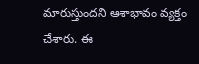మారుస్తుందని ఆశాభావం వ్యక్తం చేశారు. ఈ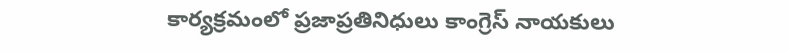కార్యక్రమంలో ప్రజాప్రతినిధులు కాంగ్రెస్ నాయకులు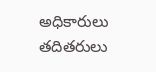అధికారులు తదితరులు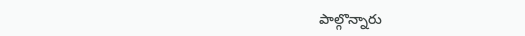పాల్గొన్నారు